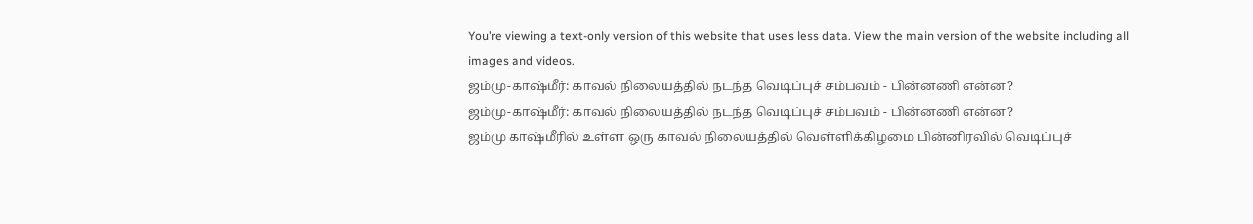You’re viewing a text-only version of this website that uses less data. View the main version of the website including all images and videos.
ஜம்மு-காஷ்மீர்: காவல் நிலையத்தில் நடந்த வெடிப்புச் சம்பவம் - பின்னணி என்ன?
ஜம்மு-காஷ்மீர்: காவல் நிலையத்தில் நடந்த வெடிப்புச் சம்பவம் - பின்னணி என்ன?
ஜம்மு காஷ்மீரில் உள்ள ஒரு காவல் நிலையத்தில் வெள்ளிக்கிழமை பின்னிரவில் வெடிப்புச்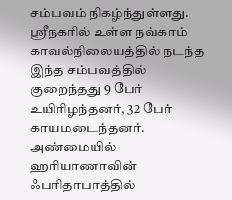சம்பவம் நிகழ்ந்துள்ளது. ஸ்ரீநகரில் உள்ள நவ்காம் காவல்நிலையத்தில் நடந்த இந்த சம்பவத்தில் குறைந்தது 9 பேர் உயிரிழந்தனர், 32 பேர் காயமடைந்தனர்.
அண்மையில் ஹரியாணாவின் ஃபரிதாபாத்தில்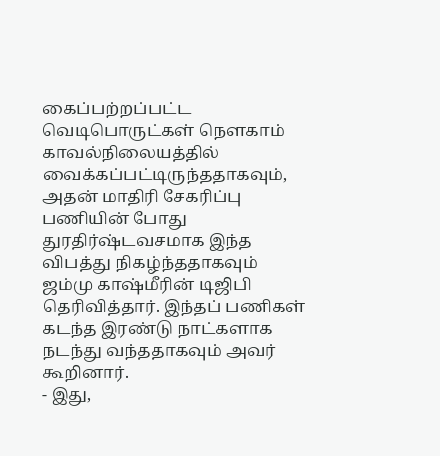கைப்பற்றப்பட்ட வெடிபொருட்கள் நௌகாம் காவல்நிலையத்தில் வைக்கப்பட்டிருந்ததாகவும், அதன் மாதிரி சேகரிப்பு பணியின் போது துரதிர்ஷ்டவசமாக இந்த விபத்து நிகழ்ந்ததாகவும் ஜம்மு காஷ்மீரின் டிஜிபி தெரிவித்தார். இந்தப் பணிகள் கடந்த இரண்டு நாட்களாக நடந்து வந்ததாகவும் அவர் கூறினார்.
- இது,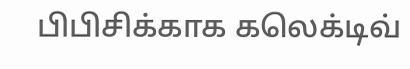பிபிசிக்காக கலெக்டிவ்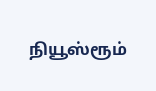நியூஸ்ரூம்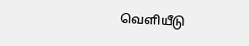வெளியீடு